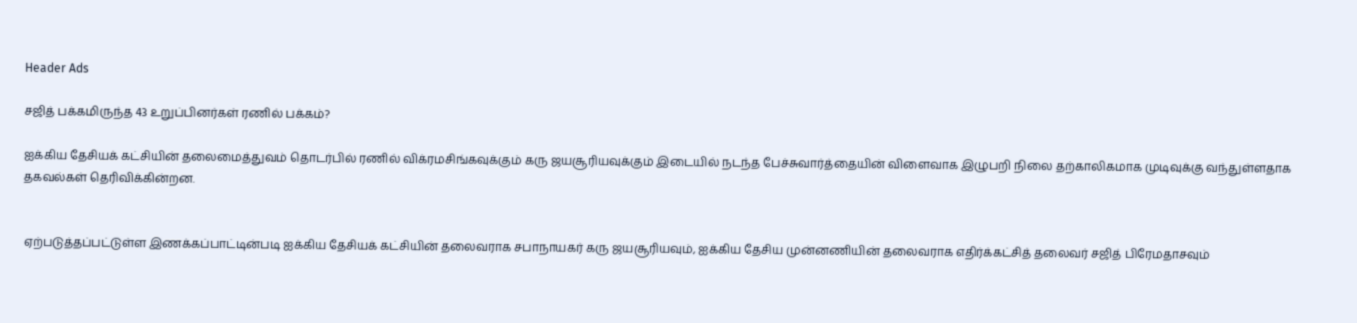Header Ads

சஜித் பக்கமிருந்த 43 உறுப்பினர்கள் ரணில் பக்கம்?

ஐக்கிய தேசியக் கட்சியின் தலைமைத்துவம் தொடர்பில் ரணில் விக்ரமசிங்கவுக்கும் கரு ஜயசூரியவுக்கும் இடையில் நடந்த பேச்சுவார்த்தையின் விளைவாக இழுபறி நிலை தற்காலிகமாக முடிவுக்கு வந்துள்ளதாக தகவல்கள் தெரிவிக்கின்றன.


ஏற்படுத்தப்பட்டுள்ள இணக்கப்பாட்டின்படி ஐக்கிய தேசியக் கட்சியின் தலைவராக சபாநாயகர் கரு ஜயசூரியவும், ஐக்கிய தேசிய முன்னணியின் தலைவராக எதிர்க்கட்சித் தலைவர் சஜித் பிரேமதாசவும்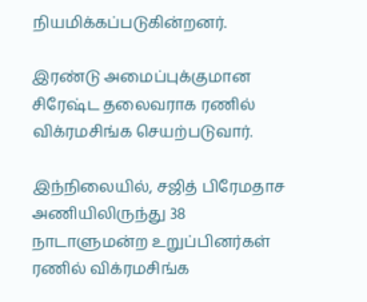நியமிக்கப்படுகின்றனர்.

இரண்டு அமைப்புக்குமான சிரேஷ்ட தலைவராக ரணில் விக்ரமசிங்க செயற்படுவார்.

இந்நிலையில், சஜித் பிரேமதாச அணியிலிருந்து 38 நாடாளுமன்ற உறுப்பினர்கள் ரணில் விக்ரமசிங்க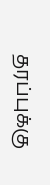தரப்புக்கு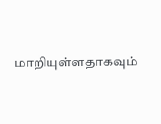மாறியுள்ளதாகவும்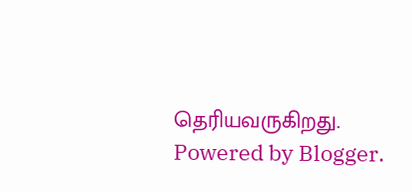தெரியவருகிறது.
Powered by Blogger.